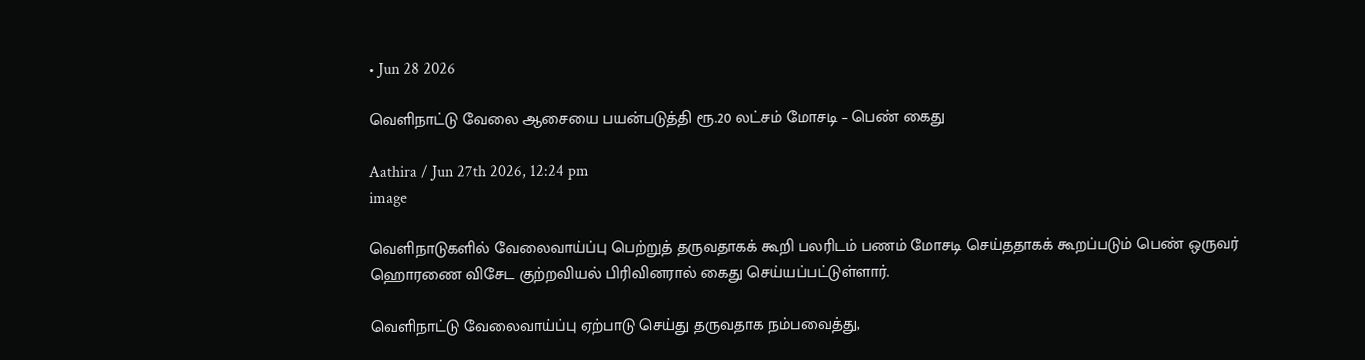• Jun 28 2026

வெளிநாட்டு வேலை ஆசையை பயன்படுத்தி ரூ.20 லட்சம் மோசடி – பெண் கைது

Aathira / Jun 27th 2026, 12:24 pm
image

வெளிநாடுகளில் வேலைவாய்ப்பு பெற்றுத் தருவதாகக் கூறி பலரிடம் பணம் மோசடி செய்ததாகக் கூறப்படும் பெண் ஒருவர் ஹொரணை விசேட குற்றவியல் பிரிவினரால் கைது செய்யப்பட்டுள்ளார்.

வெளிநாட்டு வேலைவாய்ப்பு ஏற்பாடு செய்து தருவதாக நம்பவைத்து,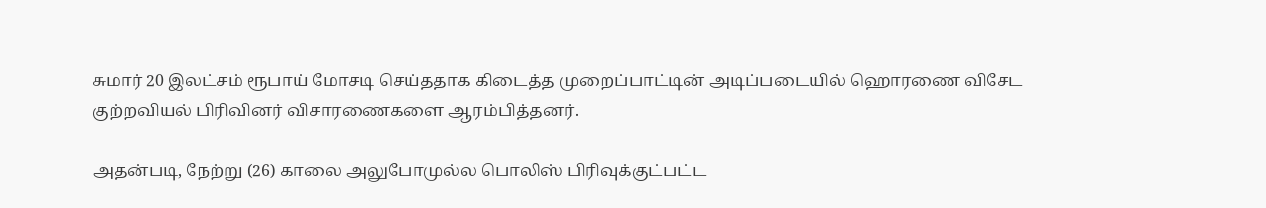சுமார் 20 இலட்சம் ரூபாய் மோசடி செய்ததாக கிடைத்த முறைப்பாட்டின் அடிப்படையில் ஹொரணை விசேட குற்றவியல் பிரிவினர் விசாரணைகளை ஆரம்பித்தனர்.

அதன்படி, நேற்று (26) காலை அலுபோமுல்ல பொலிஸ் பிரிவுக்குட்பட்ட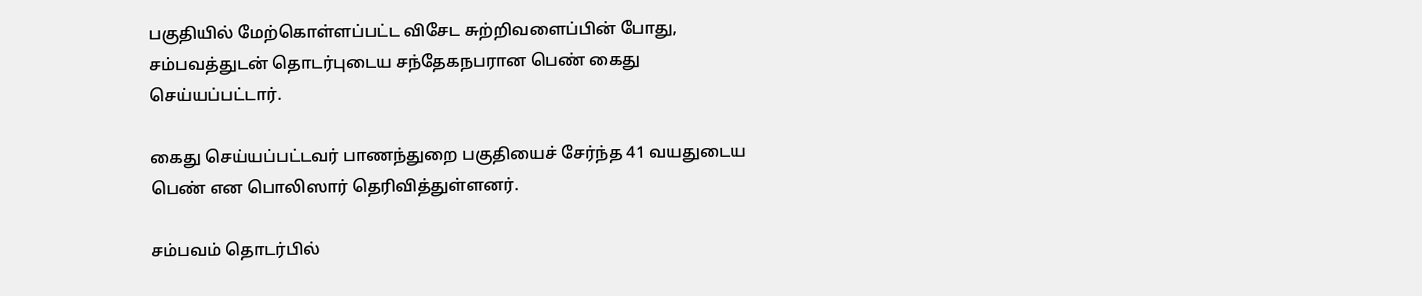பகுதியில் மேற்கொள்ளப்பட்ட விசேட சுற்றிவளைப்பின் போது, சம்பவத்துடன் தொடர்புடைய சந்தேகநபரான பெண் கைது செய்யப்பட்டார்.

கைது செய்யப்பட்டவர் பாணந்துறை பகுதியைச் சேர்ந்த 41 வயதுடைய பெண் என பொலிஸார் தெரிவித்துள்ளனர்.

சம்பவம் தொடர்பில்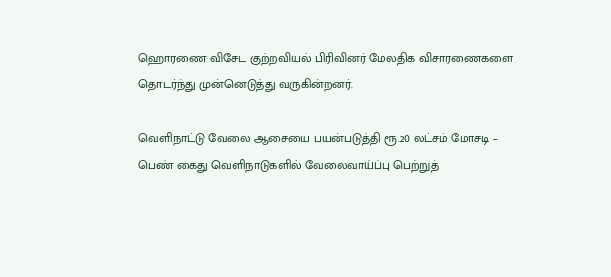ஹொரணை விசேட குற்றவியல் பிரிவினர் மேலதிக விசாரணைகளை தொடர்ந்து முன்னெடுத்து வருகின்றனர்.

வெளிநாட்டு வேலை ஆசையை பயன்படுத்தி ரூ.20 லட்சம் மோசடி – பெண் கைது வெளிநாடுகளில் வேலைவாய்ப்பு பெற்றுத்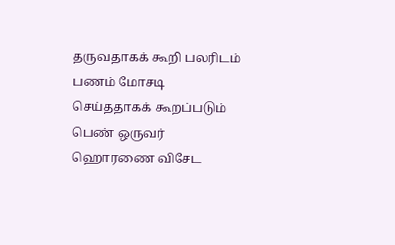தருவதாகக் கூறி பலரிடம் பணம் மோசடி செய்ததாகக் கூறப்படும் பெண் ஒருவர் ஹொரணை விசேட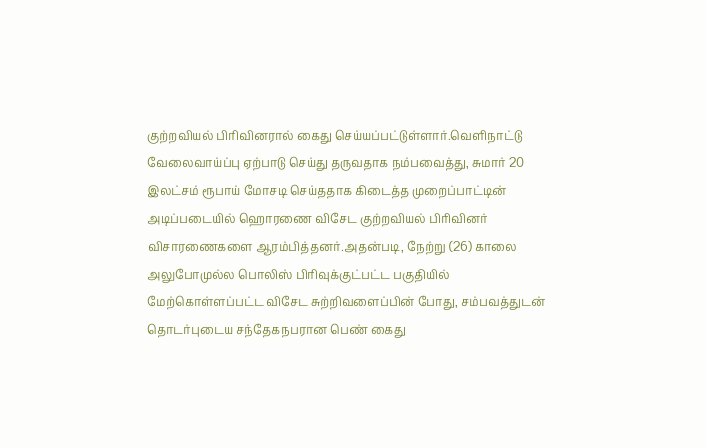குற்றவியல் பிரிவினரால் கைது செய்யப்பட்டுள்ளார்.வெளிநாட்டு வேலைவாய்ப்பு ஏற்பாடு செய்து தருவதாக நம்பவைத்து, சுமார் 20 இலட்சம் ரூபாய் மோசடி செய்ததாக கிடைத்த முறைப்பாட்டின் அடிப்படையில் ஹொரணை விசேட குற்றவியல் பிரிவினர் விசாரணைகளை ஆரம்பித்தனர்.அதன்படி, நேற்று (26) காலை அலுபோமுல்ல பொலிஸ் பிரிவுக்குட்பட்ட பகுதியில் மேற்கொள்ளப்பட்ட விசேட சுற்றிவளைப்பின் போது, சம்பவத்துடன் தொடர்புடைய சந்தேகநபரான பெண் கைது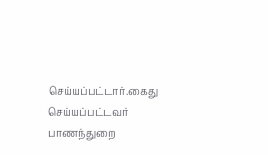செய்யப்பட்டார்.கைது செய்யப்பட்டவர் பாணந்துறை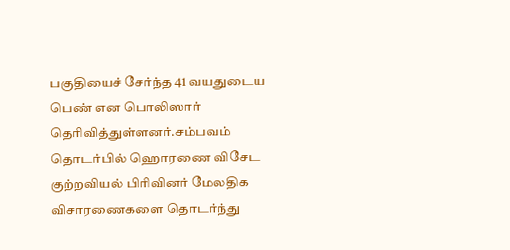பகுதியைச் சேர்ந்த 41 வயதுடைய பெண் என பொலிஸார் தெரிவித்துள்ளனர்.சம்பவம் தொடர்பில் ஹொரணை விசேட குற்றவியல் பிரிவினர் மேலதிக விசாரணைகளை தொடர்ந்து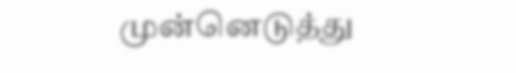முன்னெடுத்து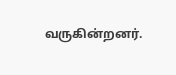வருகின்றனர்.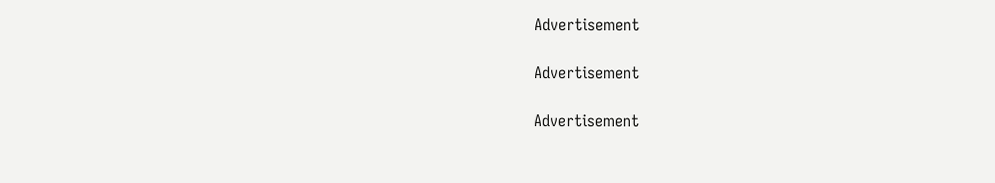Advertisement

Advertisement

Advertisement